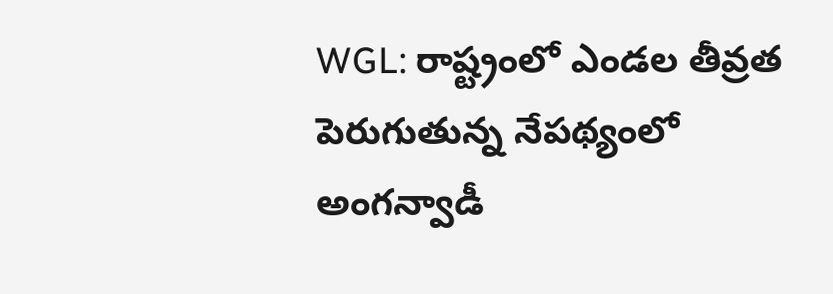WGL: రాష్ట్రంలో ఎండల తీవ్రత పెరుగుతున్న నేపథ్యంలో అంగన్వాడీ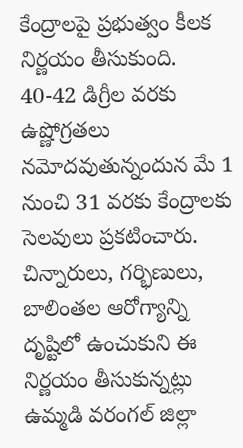కేంద్రాలపై ప్రభుత్వం కీలక నిర్ణయం తీసుకుంది. 40-42 డిగ్రీల వరకు ఉష్ణోగ్రతలు నమోదవుతున్నందున మే 1 నుంచి 31 వరకు కేంద్రాలకు సెలవులు ప్రకటించారు. చిన్నారులు, గర్భిణులు, బాలింతల ఆరోగ్యాన్ని దృష్టిలో ఉంచుకుని ఈ నిర్ణయం తీసుకున్నట్లు ఉమ్మడి వరంగల్ జిల్లా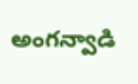అంగన్వాడి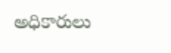అధికారులు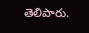తెలిపారు.